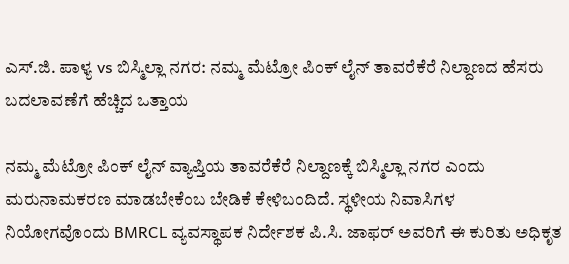ಎಸ್.ಜಿ. ಪಾಳ್ಯ vs ಬಿಸ್ಮಿಲ್ಲಾ ನಗರ: ನಮ್ಮ ಮೆಟ್ರೋ ಪಿಂಕ್ ಲೈನ್ ತಾವರೆಕೆರೆ ನಿಲ್ದಾಣದ ಹೆಸರು ಬದಲಾವಣೆಗೆ ಹೆಚ್ಚಿದ ಒತ್ತಾಯ

ನಮ್ಮ ಮೆಟ್ರೋ ಪಿಂಕ್ ಲೈನ್ ವ್ಯಾಪ್ತಿಯ ತಾವರೆಕೆರೆ ನಿಲ್ದಾಣಕ್ಕೆ ಬಿಸ್ಮಿಲ್ಲಾ ನಗರ ಎಂದು ಮರುನಾಮಕರಣ ಮಾಡಬೇಕೆಂಬ ಬೇಡಿಕೆ ಕೇಳಿಬಂದಿದೆ. ಸ್ಥಳೀಯ ನಿವಾಸಿಗಳ ನಿಯೋಗವೊಂದು BMRCL ವ್ಯವಸ್ಥಾಪಕ ನಿರ್ದೇಶಕ ಪಿ.ಸಿ. ಜಾಫರ್ ಅವರಿಗೆ ಈ ಕುರಿತು ಅಧಿಕೃತ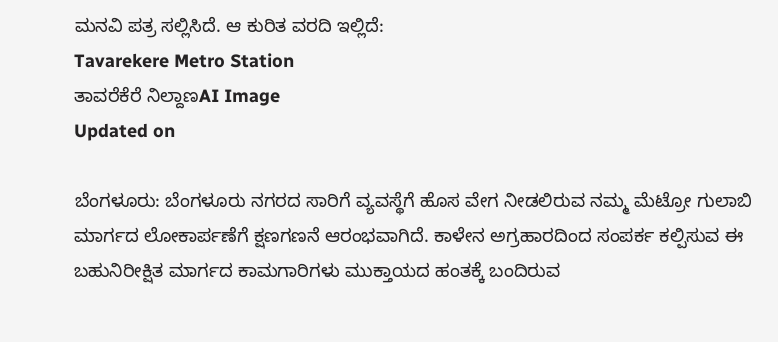ಮನವಿ ಪತ್ರ ಸಲ್ಲಿಸಿದೆ. ಆ ಕುರಿತ ವರದಿ ಇಲ್ಲಿದೆ:
Tavarekere Metro Station
ತಾವರೆಕೆರೆ ನಿಲ್ದಾಣAI Image
Updated on

ಬೆಂಗಳೂರು: ಬೆಂಗಳೂರು ನಗರದ ಸಾರಿಗೆ ವ್ಯವಸ್ಥೆಗೆ ಹೊಸ ವೇಗ ನೀಡಲಿರುವ ನಮ್ಮ ಮೆಟ್ರೋ ಗುಲಾಬಿ ಮಾರ್ಗದ ಲೋಕಾರ್ಪಣೆಗೆ ಕ್ಷಣಗಣನೆ ಆರಂಭವಾಗಿದೆ. ಕಾಳೇನ ಅಗ್ರಹಾರದಿಂದ ಸಂಪರ್ಕ ಕಲ್ಪಿಸುವ ಈ ಬಹುನಿರೀಕ್ಷಿತ ಮಾರ್ಗದ ಕಾಮಗಾರಿಗಳು ಮುಕ್ತಾಯದ ಹಂತಕ್ಕೆ ಬಂದಿರುವ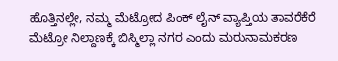ಹೊತ್ತಿನಲ್ಲೇ, ನಮ್ಮ ಮೆಟ್ರೋದ ಪಿಂಕ್ ಲೈನ್ ವ್ಯಾಪ್ತಿಯ ತಾವರೆಕೆರೆ ಮೆಟ್ರೋ ನಿಲ್ದಾಣಕ್ಕೆ ಬಿಸ್ಮಿಲ್ಲಾ ನಗರ ಎಂದು ಮರುನಾಮಕರಣ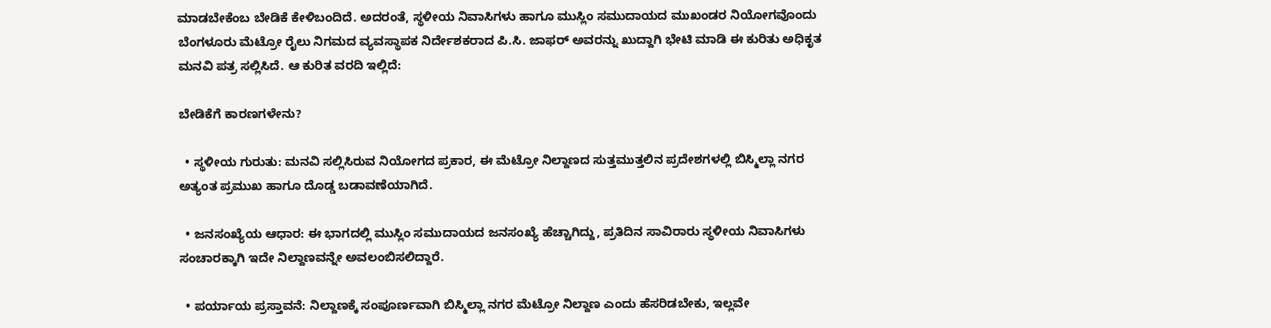ಮಾಡಬೇಕೆಂಬ ಬೇಡಿಕೆ ಕೇಳಿಬಂದಿದೆ. ಅದರಂತೆ, ಸ್ಥಳೀಯ ನಿವಾಸಿಗಳು ಹಾಗೂ ಮುಸ್ಲಿಂ ಸಮುದಾಯದ ಮುಖಂಡರ ನಿಯೋಗವೊಂದು ಬೆಂಗಳೂರು ಮೆಟ್ರೋ ರೈಲು ನಿಗಮದ ವ್ಯವಸ್ಥಾಪಕ ನಿರ್ದೇಶಕರಾದ ಪಿ.ಸಿ. ಜಾಫರ್ ಅವರನ್ನು ಖುದ್ದಾಗಿ ಭೇಟಿ ಮಾಡಿ ಈ ಕುರಿತು ಅಧಿಕೃತ ಮನವಿ ಪತ್ರ ಸಲ್ಲಿಸಿದೆ. ಆ ಕುರಿತ ವರದಿ ಇಲ್ಲಿದೆ:

ಬೇಡಿಕೆಗೆ ಕಾರಣಗಳೇನು?

  • ಸ್ಥಳೀಯ ಗುರುತು: ಮನವಿ ಸಲ್ಲಿಸಿರುವ ನಿಯೋಗದ ಪ್ರಕಾರ, ಈ ಮೆಟ್ರೋ ನಿಲ್ದಾಣದ ಸುತ್ತಮುತ್ತಲಿನ ಪ್ರದೇಶಗಳಲ್ಲಿ ಬಿಸ್ಮಿಲ್ಲಾ ನಗರ ಅತ್ಯಂತ ಪ್ರಮುಖ ಹಾಗೂ ದೊಡ್ಡ ಬಡಾವಣೆಯಾಗಿದೆ.

  • ಜನಸಂಖ್ಯೆಯ ಆಧಾರ: ಈ ಭಾಗದಲ್ಲಿ ಮುಸ್ಲಿಂ ಸಮುದಾಯದ ಜನಸಂಖ್ಯೆ ಹೆಚ್ಚಾಗಿದ್ದು, ಪ್ರತಿದಿನ ಸಾವಿರಾರು ಸ್ಥಳೀಯ ನಿವಾಸಿಗಳು ಸಂಚಾರಕ್ಕಾಗಿ ಇದೇ ನಿಲ್ದಾಣವನ್ನೇ ಅವಲಂಬಿಸಲಿದ್ದಾರೆ.

  • ಪರ್ಯಾಯ ಪ್ರಸ್ತಾವನೆ: ನಿಲ್ದಾಣಕ್ಕೆ ಸಂಪೂರ್ಣವಾಗಿ ಬಿಸ್ಮಿಲ್ಲಾ ನಗರ ಮೆಟ್ರೋ ನಿಲ್ದಾಣ ಎಂದು ಹೆಸರಿಡಬೇಕು, ಇಲ್ಲವೇ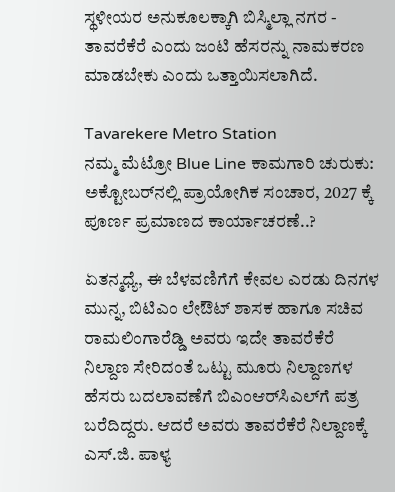ಸ್ಥಳೀಯರ ಅನುಕೂಲಕ್ಕಾಗಿ ಬಿಸ್ಮಿಲ್ಲಾ ನಗರ - ತಾವರೆಕೆರೆ ಎಂದು ಜಂಟಿ ಹೆಸರನ್ನು ನಾಮಕರಣ ಮಾಡಬೇಕು ಎಂದು ಒತ್ತಾಯಿಸಲಾಗಿದೆ.

Tavarekere Metro Station
ನಮ್ಮ ಮೆಟ್ರೋ Blue Line ಕಾಮಗಾರಿ ಚುರುಕು: ಅಕ್ಟೋಬರ್‌ನಲ್ಲಿ ಪ್ರಾಯೋಗಿಕ ಸಂಚಾರ, 2027 ಕ್ಕೆ ಪೂರ್ಣ ಪ್ರಮಾಣದ ಕಾರ್ಯಾಚರಣೆ..?

ಏತನ್ಮಧ್ಯೆ, ಈ ಬೆಳವಣಿಗೆಗೆ ಕೇವಲ ಎರಡು ದಿನಗಳ ಮುನ್ನ, ಬಿಟಿಎಂ ಲೇಔಟ್ ಶಾಸಕ ಹಾಗೂ ಸಚಿವ ರಾಮಲಿಂಗಾರೆಡ್ಡಿ ಅವರು ಇದೇ ತಾವರೆಕೆರೆ ನಿಲ್ದಾಣ ಸೇರಿದಂತೆ ಒಟ್ಟು ಮೂರು ನಿಲ್ದಾಣಗಳ ಹೆಸರು ಬದಲಾವಣೆಗೆ ಬಿಎಂಆರ್‌ಸಿಎಲ್‌ಗೆ ಪತ್ರ ಬರೆದಿದ್ದರು. ಆದರೆ ಅವರು ತಾವರೆಕೆರೆ ನಿಲ್ದಾಣಕ್ಕೆ ಎಸ್.ಜಿ. ಪಾಳ್ಯ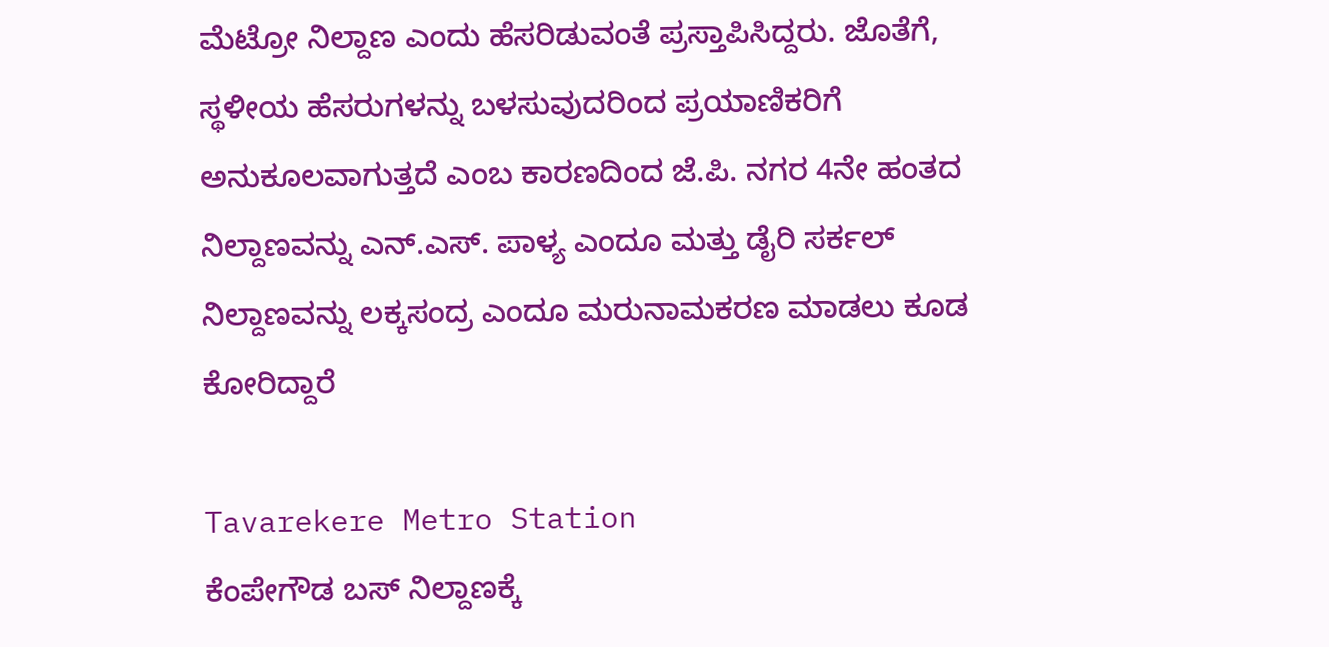ಮೆಟ್ರೋ ನಿಲ್ದಾಣ ಎಂದು ಹೆಸರಿಡುವಂತೆ ಪ್ರಸ್ತಾಪಿಸಿದ್ದರು. ಜೊತೆಗೆ, ಸ್ಥಳೀಯ ಹೆಸರುಗಳನ್ನು ಬಳಸುವುದರಿಂದ ಪ್ರಯಾಣಿಕರಿಗೆ ಅನುಕೂಲವಾಗುತ್ತದೆ ಎಂಬ ಕಾರಣದಿಂದ ಜೆ.ಪಿ. ನಗರ 4ನೇ ಹಂತದ ನಿಲ್ದಾಣವನ್ನು ಎನ್.ಎಸ್. ಪಾಳ್ಯ ಎಂದೂ ಮತ್ತು ಡೈರಿ ಸರ್ಕಲ್ ನಿಲ್ದಾಣವನ್ನು ಲಕ್ಕಸಂದ್ರ ಎಂದೂ ಮರುನಾಮಕರಣ ಮಾಡಲು ಕೂಡ ಕೋರಿದ್ದಾರೆ

Tavarekere Metro Station
ಕೆಂಪೇಗೌಡ ಬಸ್‌ ನಿಲ್ದಾಣಕ್ಕೆ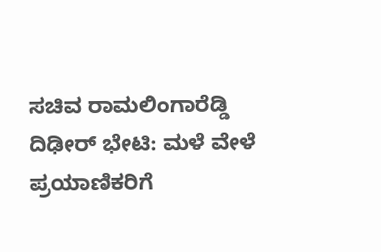ಸಚಿವ ರಾಮಲಿಂಗಾರೆಡ್ಡಿ ದಿಢೀರ್‌ ಭೇಟಿ: ಮಳೆ ವೇಳೆ ಪ್ರಯಾಣಿಕರಿಗೆ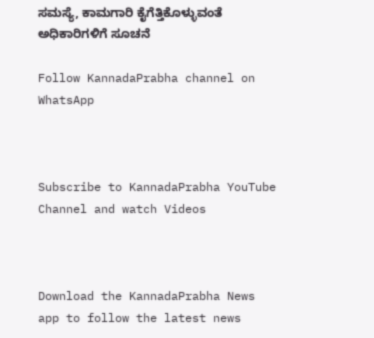ಸಮಸ್ಯೆ, ಕಾಮಗಾರಿ ಕೈಗೆತ್ತಿಕೊಳ್ಳುವಂತೆ ಅಧಿಕಾರಿಗಳಿಗೆ ಸೂಚನೆ

Follow KannadaPrabha channel on WhatsApp



Subscribe to KannadaPrabha YouTube Channel and watch Videos



Download the KannadaPrabha News app to follow the latest news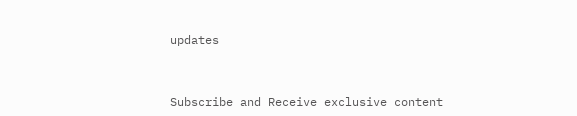updates



Subscribe and Receive exclusive content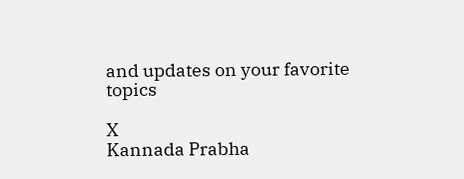and updates on your favorite topics

X
Kannada Prabha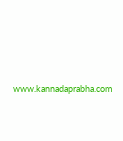www.kannadaprabha.com